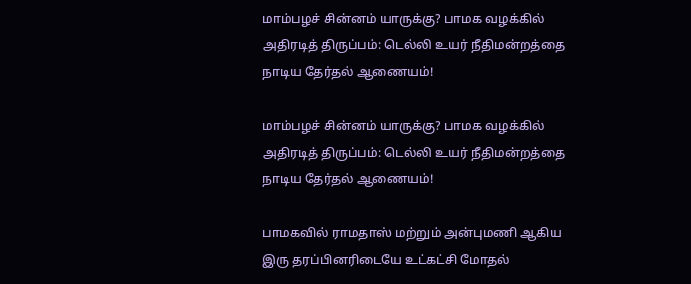மாம்பழச் சின்னம் யாருக்கு? பாமக வழக்கில் அதிரடித் திருப்பம்: டெல்லி உயர் நீதிமன்றத்தை நாடிய தேர்தல் ஆணையம்!

மாம்பழச் சின்னம் யாருக்கு? பாமக வழக்கில் அதிரடித் திருப்பம்: டெல்லி உயர் நீதிமன்றத்தை நாடிய தேர்தல் ஆணையம்!

பாமகவில் ராமதாஸ் மற்றும் அன்புமணி ஆகிய இரு தரப்பினரிடையே உட்கட்சி மோதல்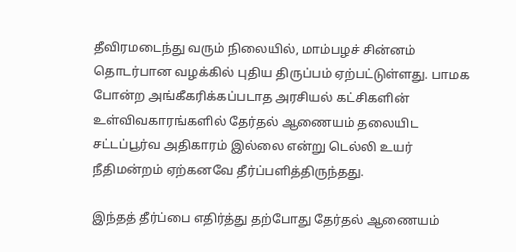தீவிரமடைந்து வரும் நிலையில், மாம்பழச் சின்னம் தொடர்பான வழக்கில் புதிய திருப்பம் ஏற்பட்டுள்ளது. பாமக போன்ற அங்கீகரிக்கப்படாத அரசியல் கட்சிகளின் உள்விவகாரங்களில் தேர்தல் ஆணையம் தலையிட சட்டப்பூர்வ அதிகாரம் இல்லை என்று டெல்லி உயர் நீதிமன்றம் ஏற்கனவே தீர்ப்பளித்திருந்தது.

இந்தத் தீர்ப்பை எதிர்த்து தற்போது தேர்தல் ஆணையம்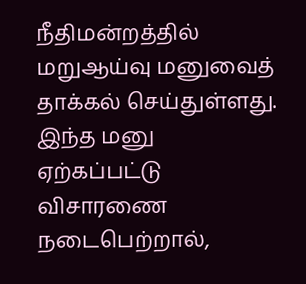நீதிமன்றத்தில் மறுஆய்வு மனுவைத் தாக்கல் செய்துள்ளது. இந்த மனு ஏற்கப்பட்டு விசாரணை நடைபெற்றால்,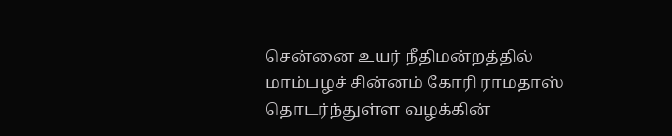சென்னை உயர் நீதிமன்றத்தில் மாம்பழச் சின்னம் கோரி ராமதாஸ் தொடர்ந்துள்ள வழக்கின்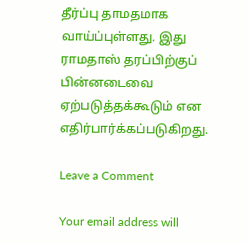தீர்ப்பு தாமதமாக வாய்ப்புள்ளது. இது ராமதாஸ் தரப்பிற்குப் பின்னடைவை ஏற்படுத்தக்கூடும் என எதிர்பார்க்கப்படுகிறது.

Leave a Comment

Your email address will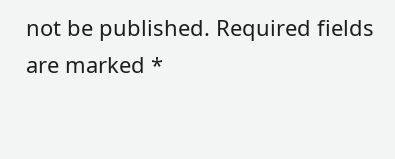not be published. Required fields are marked *